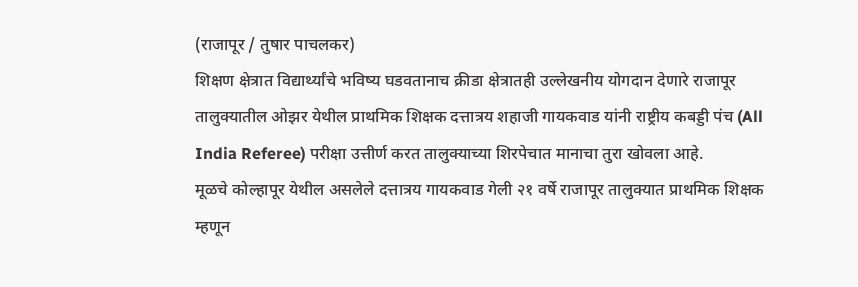(राजापूर / तुषार पाचलकर)
शिक्षण क्षेत्रात विद्यार्थ्यांचे भविष्य घडवतानाच क्रीडा क्षेत्रातही उल्लेखनीय योगदान देणारे राजापूर तालुक्यातील ओझर येथील प्राथमिक शिक्षक दत्तात्रय शहाजी गायकवाड यांनी राष्ट्रीय कबड्डी पंच (All India Referee) परीक्षा उत्तीर्ण करत तालुक्याच्या शिरपेचात मानाचा तुरा खोवला आहे.
मूळचे कोल्हापूर येथील असलेले दत्तात्रय गायकवाड गेली २१ वर्षे राजापूर तालुक्यात प्राथमिक शिक्षक म्हणून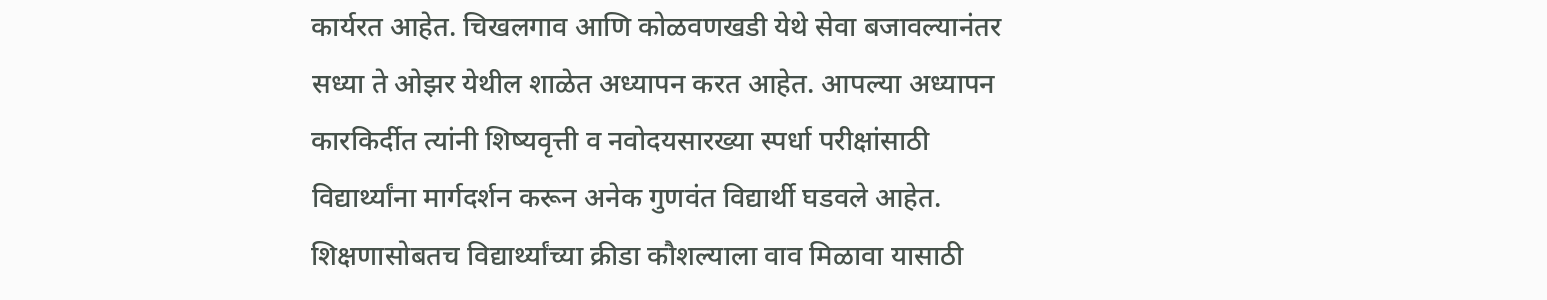कार्यरत आहेत. चिखलगाव आणि कोळवणखडी येथे सेवा बजावल्यानंतर सध्या ते ओझर येथील शाळेत अध्यापन करत आहेत. आपल्या अध्यापन कारकिर्दीत त्यांनी शिष्यवृत्ती व नवोदयसारख्या स्पर्धा परीक्षांसाठी विद्यार्थ्यांना मार्गदर्शन करून अनेक गुणवंत विद्यार्थी घडवले आहेत.
शिक्षणासोबतच विद्यार्थ्यांच्या क्रीडा कौशल्याला वाव मिळावा यासाठी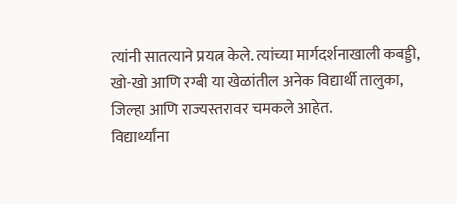त्यांनी सातत्याने प्रयत्न केले. त्यांच्या मार्गदर्शनाखाली कबड्डी, खो-खो आणि रग्बी या खेळांतील अनेक विद्यार्थी तालुका, जिल्हा आणि राज्यस्तरावर चमकले आहेत.
विद्यार्थ्यांना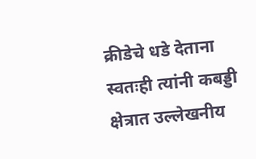क्रीडेचे धडे देताना स्वतःही त्यांनी कबड्डी क्षेत्रात उल्लेखनीय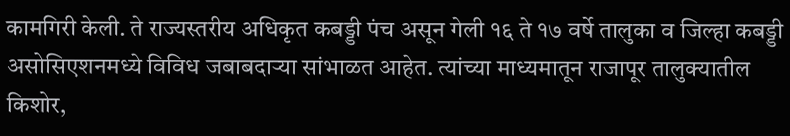कामगिरी केली. ते राज्यस्तरीय अधिकृत कबड्डी पंच असून गेली १६ ते १७ वर्षे तालुका व जिल्हा कबड्डी असोसिएशनमध्ये विविध जबाबदाऱ्या सांभाळत आहेत. त्यांच्या माध्यमातून राजापूर तालुक्यातील किशोर,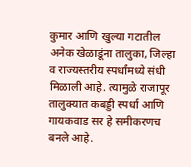कुमार आणि खुल्या गटातील अनेक खेळाडूंना तालुका, जिल्हा व राज्यस्तरीय स्पर्धांमध्ये संधी मिळाली आहे. त्यामुळे राजापूर तालुक्यात कबड्डी स्पर्धा आणि गायकवाड सर हे समीकरणच बनले आहे.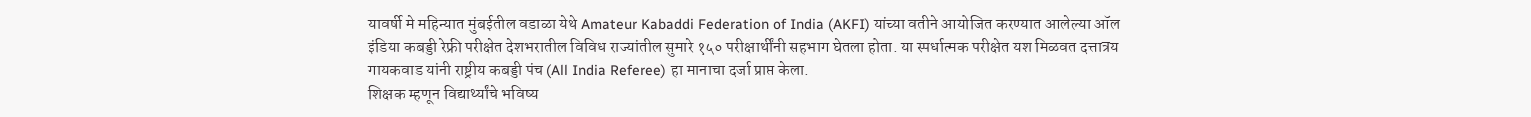यावर्षी मे महिन्यात मुंबईतील वडाळा येथे Amateur Kabaddi Federation of India (AKFI) यांच्या वतीने आयोजित करण्यात आलेल्या ऑल इंडिया कबड्डी रेफ्री परीक्षेत देशभरातील विविध राज्यांतील सुमारे १५० परीक्षार्थींनी सहभाग घेतला होता. या स्पर्धात्मक परीक्षेत यश मिळवत दत्तात्रय गायकवाड यांनी राष्ट्रीय कबड्डी पंच (All India Referee) हा मानाचा दर्जा प्राप्त केला.
शिक्षक म्हणून विद्यार्थ्यांचे भविष्य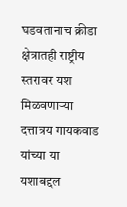घडवतानाच क्रीडा क्षेत्रातही राष्ट्रीय स्तरावर यश मिळवणाऱ्या दत्तात्रय गायकवाड यांच्या या यशाबद्दल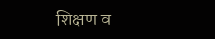शिक्षण व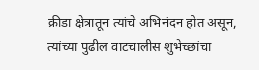क्रीडा क्षेत्रातून त्यांचे अभिनंदन होत असून, त्यांच्या पुढील वाटचालीस शुभेच्छांचा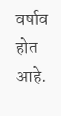वर्षाव होत आहे.